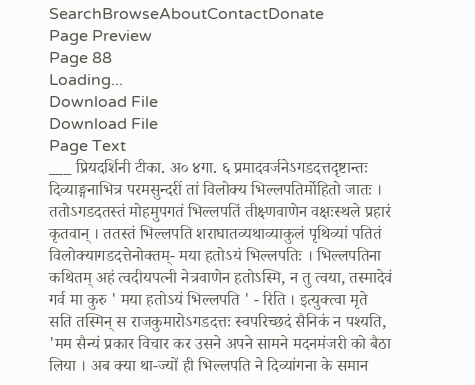SearchBrowseAboutContactDonate
Page Preview
Page 88
Loading...
Download File
Download File
Page Text
___ प्रियदर्शिनी टीका. अ० ४गा. ६ प्रमादवर्जनेऽगडदत्तदृष्टान्तः दिव्याङ्गनाभित्र परमसुन्दरीं तां विलोक्य भिल्लपतिर्मोहितो जातः । ततोऽगडदतस्तं मोहमुपगतं भिल्लपतिं तीक्ष्णवाणेन वक्षःस्थले प्रहारं कृतवान् । ततस्तं भिल्लपति शराघातव्यथाव्याकुलं पृथिव्यां पतितं विलोक्यागडदत्तेनोक्तम्- मया हतोऽयं भिल्लपतिः । भिल्लपतिना कथितम् अहं त्वदीयपत्नी नेत्रवाणेन हतोऽस्मि, न तु त्वया, तस्मादेवं गर्व मा कुरु ' मया हतोऽयं भिल्लपति ' - रिति । इत्युक्त्वा मृते सति तस्मिन् स राजकुमारोऽगडदत्तः स्वपरिच्छदं सैनिकं न पश्यति, 'मम सैन्यं प्रकार विचार कर उसने अपने सामने मदनमंजरी को बैठा लिया । अब क्या था-ज्यों ही भिल्लपति ने दिव्यांगना के समान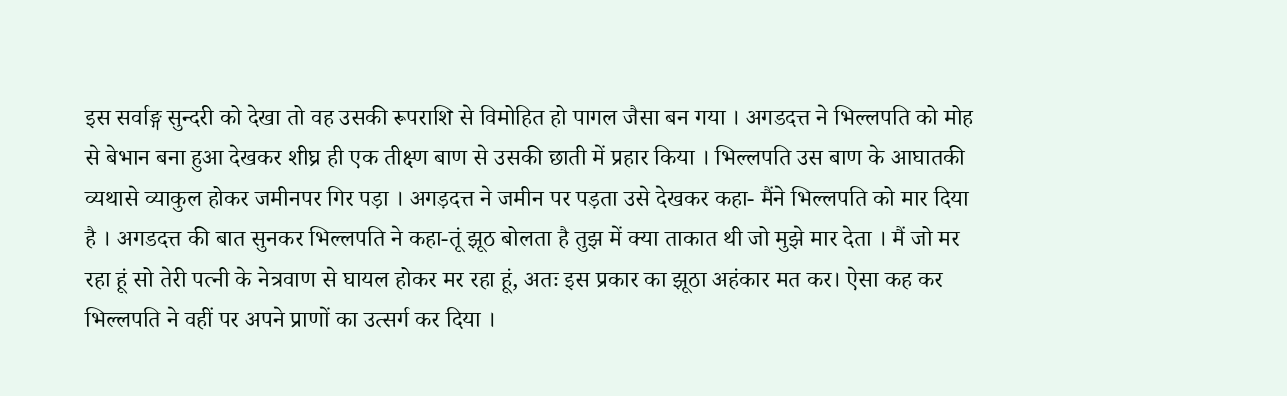इस सर्वाङ्ग सुन्दरी को देखा तो वह उसकी रूपराशि से विमोहित हो पागल जैसा बन गया । अगडदत्त ने भिल्लपति को मोह से बेभान बना हुआ देखकर शीघ्र ही एक तीक्ष्ण बाण से उसकी छाती में प्रहार किया । भिल्लपति उस बाण के आघातकी व्यथासे व्याकुल होकर जमीनपर गिर पड़ा । अगड़दत्त ने जमीन पर पड़ता उसे देखकर कहा- मैंने भिल्लपति को मार दिया है । अगडदत्त की बात सुनकर भिल्लपति ने कहा-तूं झूठ बोलता है तुझ में क्या ताकात थी जो मुझे मार देता । मैं जो मर रहा हूं सो तेरी पत्नी के नेत्रवाण से घायल होकर मर रहा हूं, अतः इस प्रकार का झूठा अहंकार मत कर। ऐसा कह कर भिल्लपति ने वहीं पर अपने प्राणों का उत्सर्ग कर दिया ।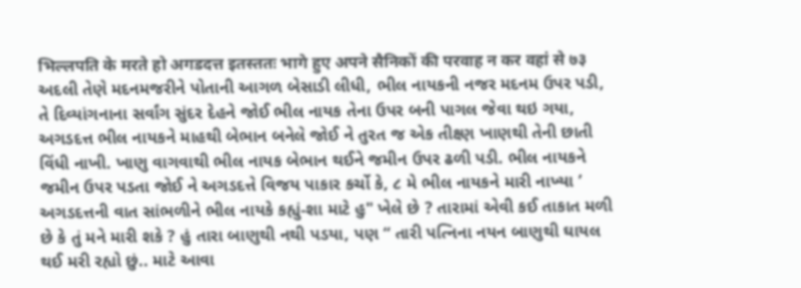भिल्लपति के मरते हो अगडदत्त इतस्ततः भागे हुए अपने सैनिकों की परवाह न कर वहां से ७३ અદલી તેણે મદનમજરીને પોતાની આગળ બેસાડી લીધી, ભીલ નાયકની નજર મદનમ ઉપર પડી, તે દિવ્યાંગનાના સર્વાંગ સુંદર દેહને જોઈ ભીલ નાયક તેના ઉપર બની પાગલ જેવા થઇ ગયા, અગડદત્ત ભીલ નાયકને માહથી બેભાન બનેલે જોઈ ને તુરત જ એક તીક્ષ્ણ ખાણથી તેની છાતી વિંધી નાખી. ખાણુ વાગવાથી ભીલ નાયક બેભાન થઈને જમીન ઉપર ઢળી પડી. ભીલ નાયકને જમીન ઉપર પડતા જોઈ ને અગડદત્તે વિજય પાકાર કર્ચો કે, ૮ મે ભીલ નાયકને મારી નાખ્યા ’ અગડદત્તની વાત સાંભળીને ભીલ નાયકે કહ્યું-શા માટે હુ" ખેલે છે ? તારામાં એવી કઈ તાકાત મળી છે કે તું મને મારી શકે ? હું તારા બાણુથી નથી પડયા, પણ “ તારી પત્નિના નયન બાણુથી ઘાયલ થઈ મરી રહ્યો છું.. માટે આવા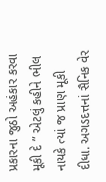પ્રકારના જુઠો અહંકાર કરવા મૂકી દે ” એટલું કહીને ભીલ નાયકે ત્યાં જ પ્રાણ મૂકી દીધા. અગડદત્તનાં સૈનિક વેર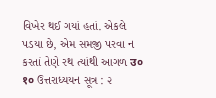વિખેર થઈ ગયાં હતાં. એકલે પડયા છે, એમ સમજી પરવા ન કરતાં તેણે રથ ત્યાંથી આગળ उ० १० ઉત્તરાધ્યયન સૂત્ર : ૨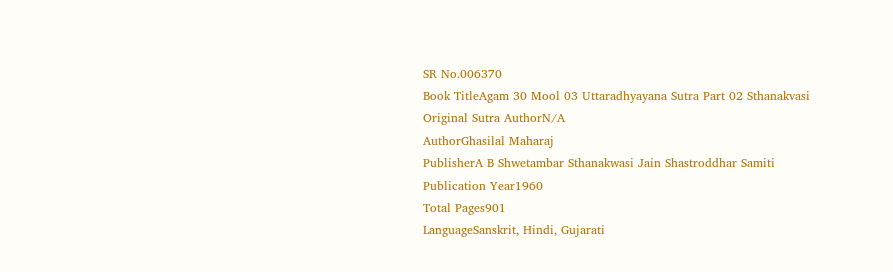SR No.006370
Book TitleAgam 30 Mool 03 Uttaradhyayana Sutra Part 02 Sthanakvasi
Original Sutra AuthorN/A
AuthorGhasilal Maharaj
PublisherA B Shwetambar Sthanakwasi Jain Shastroddhar Samiti
Publication Year1960
Total Pages901
LanguageSanskrit, Hindi, Gujarati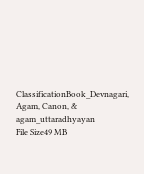ClassificationBook_Devnagari, Agam, Canon, & agam_uttaradhyayan
File Size49 MB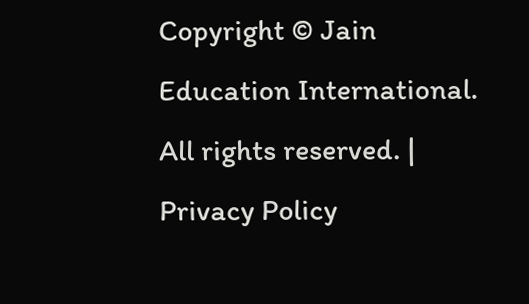Copyright © Jain Education International. All rights reserved. | Privacy Policy